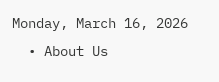Monday, March 16, 2026
  • About Us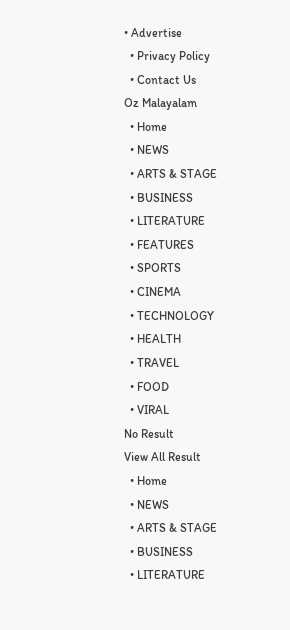• Advertise
  • Privacy Policy
  • Contact Us
Oz Malayalam
  • Home
  • NEWS
  • ARTS & STAGE
  • BUSINESS
  • LITERATURE
  • FEATURES
  • SPORTS
  • CINEMA
  • TECHNOLOGY
  • HEALTH
  • TRAVEL
  • FOOD
  • VIRAL
No Result
View All Result
  • Home
  • NEWS
  • ARTS & STAGE
  • BUSINESS
  • LITERATURE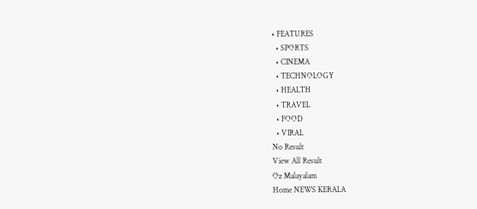• FEATURES
  • SPORTS
  • CINEMA
  • TECHNOLOGY
  • HEALTH
  • TRAVEL
  • FOOD
  • VIRAL
No Result
View All Result
Oz Malayalam
Home NEWS KERALA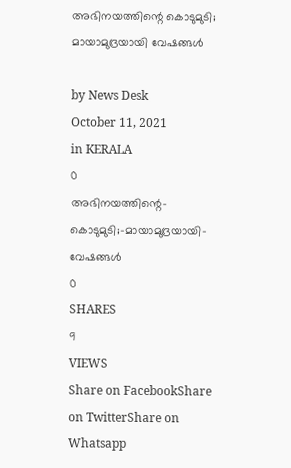അഭിനയത്തിന്റെ കൊടുമുടി; മായാമുദ്രയായി വേഷങ്ങള്‍

by News Desk
October 11, 2021
in KERALA
0
അഭിനയത്തിന്റെ-കൊടുമുടി;-മായാമുദ്രയായി-വേഷങ്ങള്‍
0
SHARES
9
VIEWS
Share on FacebookShare on TwitterShare on Whatsapp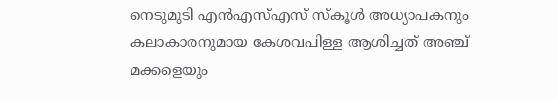നെടുമുടി എൻഎസ്എസ് സ്കൂൾ അധ്യാപകനും കലാകാരനുമായ കേശവപിള്ള ആശിച്ചത് അഞ്ച് മക്കളെയും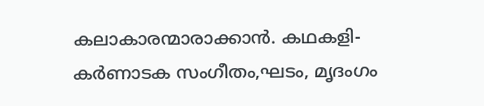കലാകാരന്മാരാക്കാൻ. കഥകളി‐കർണാടക സംഗീതം,ഘടം, മൃദംഗം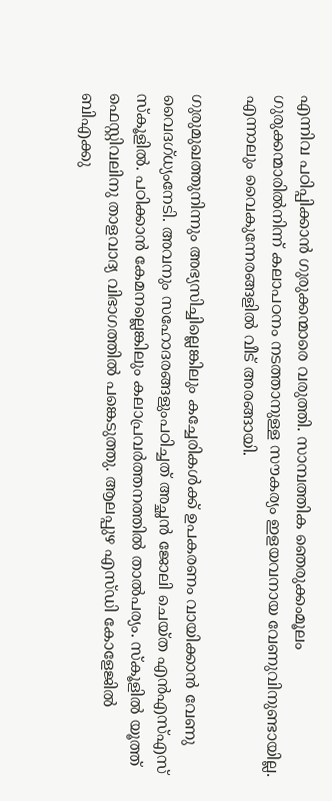എന്നിവ പഠിപ്പിക്കാൻ ഗുരുക്കന്മാരെ വരുത്തി. സാമ്പത്തിക ഞെരുക്കംമൂലം ഗുരുക്കന്മാരിൽനിന്ന് കലാപഠനം നടത്താനുള്ള സൗകര്യം ഇളയവനായ വേണുവിനുണ്ടായില്ല. എന്നാലും വൈകുന്നേരങ്ങളിൽ വീട് അരങ്ങായി.

ഗുരുമുഖത്തുനിന്നും അഭ്യസിച്ചില്ലെങ്കിലും കച്ചേരികൾക്ക് ഉപകരണം വായിക്കാൻ വേണു വൈദഗ്ധ്യംനേടി. അവനും സഹോദരങ്ങളുംപഠിച്ചത് അച്ഛൻ ജോലി ചെയ്ത എൻഎസ്എസ് സ്കൂളിൽ. പഠിക്കാൻ കേമനല്ലെങ്കിലും കലാപ്രവർത്തനത്തിൽ താൽപര്യം. സ്കൂളിൽ യൂത്ത് ഫെസ്റ്റിവലിനു താളവാദ്യ വിഭാഗത്തിൽ പങ്കെടുത്തു. ആലപ്പുഴ എസ്ഡി കോളേജിൽ ബിഎക്കു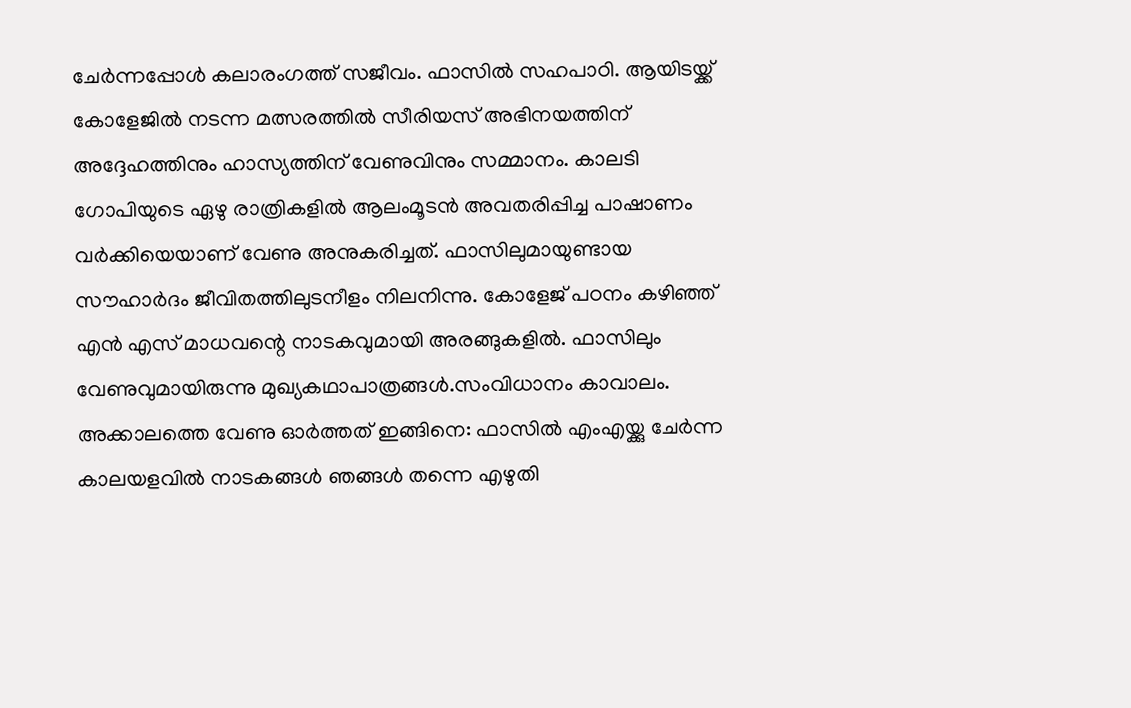ചേർന്നപ്പോൾ കലാരംഗത്ത് സജീവം. ഫാസിൽ സഹപാഠി. ആയിടയ്ക്ക് കോളേജിൽ നടന്ന മത്സരത്തിൽ സീരിയസ് അഭിനയത്തിന് അദ്ദേഹത്തിനും ഹാസ്യത്തിന് വേണുവിനും സമ്മാനം. കാലടി ഗോപിയുടെ ഏഴു രാത്രികളിൽ ആലംമൂടൻ അവതരിപ്പിച്ച പാഷാണം വർക്കിയെയാണ് വേണു അനുകരിച്ചത്. ഫാസിലുമായുണ്ടായ സൗഹാർദം ജീവിതത്തിലുടനീളം നിലനിന്നു. കോളേജ് പഠനം കഴിഞ്ഞ് എൻ എസ് മാധവന്റെ നാടകവുമായി അരങ്ങുകളിൽ. ഫാസിലും വേണുവുമായിരുന്നു മുഖ്യകഥാപാത്രങ്ങൾ.സംവിധാനം കാവാലം. അക്കാലത്തെ വേണു ഓർത്തത് ഇങ്ങിനെ: ഫാസിൽ എംഎയ്ക്കു ചേർന്ന കാലയളവിൽ നാടകങ്ങൾ ഞങ്ങൾ തന്നെ എഴുതി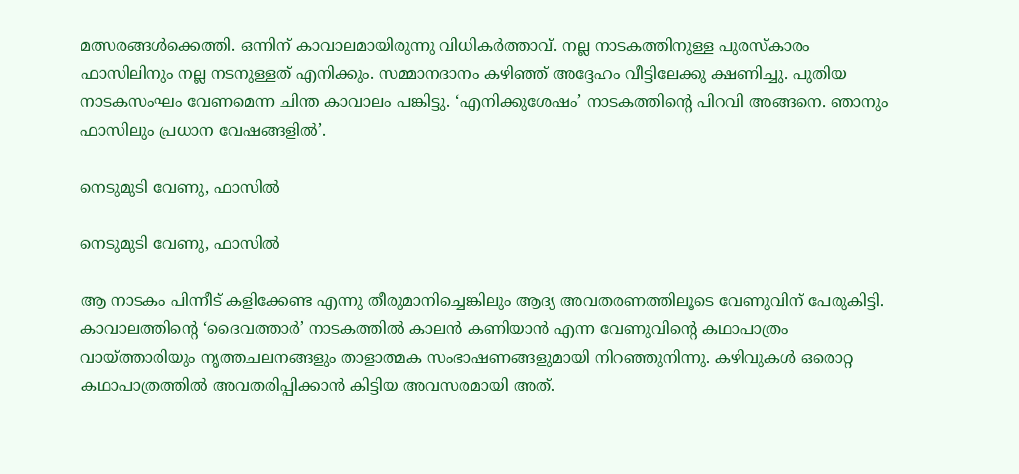മത്സരങ്ങൾക്കെത്തി. ഒന്നിന് കാവാലമായിരുന്നു വിധികർത്താവ്. നല്ല നാടകത്തിനുള്ള പുരസ്കാരം ഫാസിലിനും നല്ല നടനുള്ളത് എനിക്കും. സമ്മാനദാനം കഴിഞ്ഞ് അദ്ദേഹം വീട്ടിലേക്കു ക്ഷണിച്ചു. പുതിയ നാടകസംഘം വേണമെന്ന ചിന്ത കാവാലം പങ്കിട്ടു. ‘എനിക്കുശേഷം’ നാടകത്തിന്റെ പിറവി അങ്ങനെ. ഞാനും ഫാസിലും പ്രധാന വേഷങ്ങളിൽ’.

നെടുമുടി വേണു, ഫാസിൽ

നെടുമുടി വേണു, ഫാസിൽ

ആ നാടകം പിന്നീട് കളിക്കേണ്ട എന്നു തീരുമാനിച്ചെങ്കിലും ആദ്യ അവതരണത്തിലൂടെ വേണുവിന് പേരുകിട്ടി. കാവാലത്തിന്റെ ‘ദൈവത്താർ’ നാടകത്തിൽ കാലൻ കണിയാൻ എന്ന വേണുവിന്റെ കഥാപാത്രം വായ്ത്താരിയും നൃത്തചലനങ്ങളും താളാത്മക സംഭാഷണങ്ങളുമായി നിറഞ്ഞുനിന്നു. കഴിവുകൾ ഒരൊറ്റ കഥാപാത്രത്തിൽ അവതരിപ്പിക്കാൻ കിട്ടിയ അവസരമായി അത്.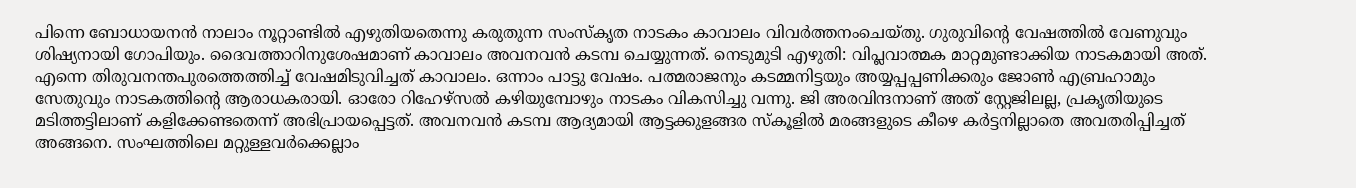പിന്നെ ബോധായനൻ നാലാം നൂറ്റാണ്ടിൽ എഴുതിയതെന്നു കരുതുന്ന സംസ്കൃത നാടകം കാവാലം വിവർത്തനംചെയ്തു. ഗുരുവിന്റെ വേഷത്തിൽ വേണുവും ശിഷ്യനായി ഗോപിയും. ദൈവത്താറിനുശേഷമാണ് കാവാലം അവനവൻ കടമ്പ ചെയ്യുന്നത്. നെടുമുടി എഴുതി: വിപ്ലവാത്മക മാറ്റമുണ്ടാക്കിയ നാടകമായി അത്. എന്നെ തിരുവനന്തപുരത്തെത്തിച്ച് വേഷമിടുവിച്ചത് കാവാലം. ഒന്നാം പാട്ടു വേഷം. പത്മരാജനും കടമ്മനിട്ടയും അയ്യപ്പപ്പണിക്കരും ജോൺ എബ്രഹാമും സേതുവും നാടകത്തിന്റെ ആരാധകരായി. ഓരോ റിഹേഴ്സൽ കഴിയുമ്പോഴും നാടകം വികസിച്ചു വന്നു. ജി അരവിന്ദനാണ് അത് സ്റ്റേജിലല്ല, പ്രകൃതിയുടെ മടിത്തട്ടിലാണ് കളിക്കേണ്ടതെന്ന് അഭിപ്രായപ്പെട്ടത്. അവനവൻ കടമ്പ ആദ്യമായി ആട്ടക്കുളങ്ങര സ്കൂളിൽ മരങ്ങളുടെ കീഴെ കർട്ടനില്ലാതെ അവതരിപ്പിച്ചത് അങ്ങനെ. സംഘത്തിലെ മറ്റുള്ളവർക്കെല്ലാം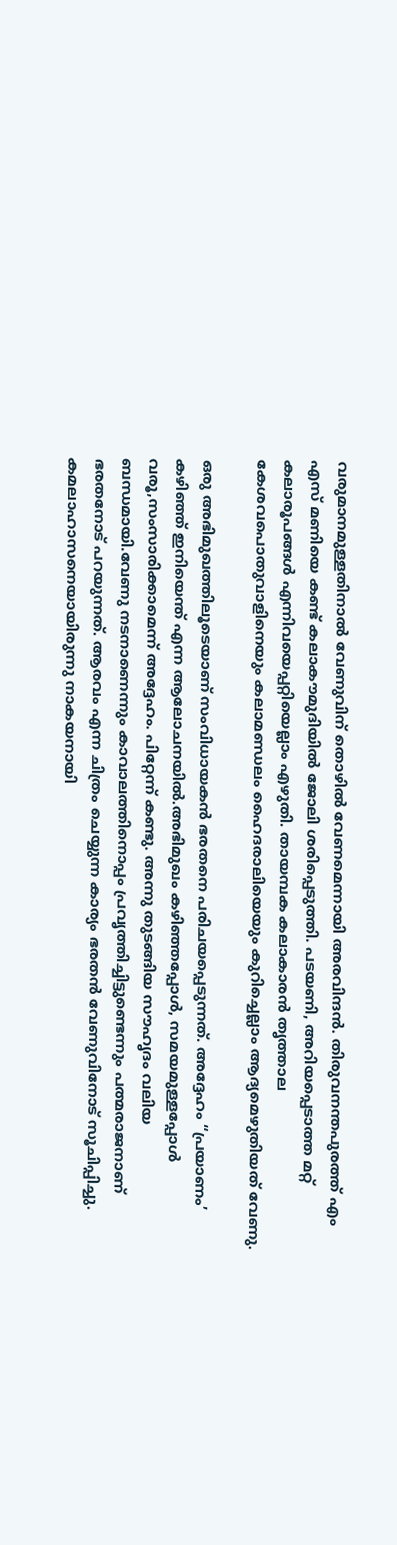വരുമാനമുള്ളതിനാൽ വേണുവിന് തൊഴിൽ വേണമെന്നായി അരവിന്ദൻ. തിരുവനന്തപുരത്ത് എം എസ് മണിയെ കണ്ട് കലാകൗമുദിയിൽ ജോലി ശരിപ്പെടുത്തി. പടയണി, അറിയപ്പെടാത്ത മറ്റ് കലാരൂപങ്ങൾ എന്നിവയെപ്പറ്റിയെല്ലാം എഴുതി. തായമ്പക കലാകാരൻ തൃത്താല കേശവപൊതുവാളിനെയും കലാമണ്ഡലം ഹൈദരാലിയെയും കുറിച്ചെല്ലാം ആദ്യമെഴുതിയത് വേണു.

ഒരു അഭിമുഖത്തിലൂടെയാണ് സംവിധായകൻ ഭരതനെ പരിചയപ്പെടുന്നത്. അദ്ദേഹം “പ്രയാണം’ കഴിഞ്ഞ് ഇനിയെന്ത് എന്ന ആലോചനയിൽ.അഭിമുഖം കഴിഞ്ഞപ്പോൾ, സമയമുള്ളപ്പോൾ വരൂ,സംസാരിക്കാമെന്ന് അദ്ദേഹം. പിറ്റേന്ന് കണ്ടു. അന്നു തുടങ്ങിയ സൗഹൃദം വലിയ ബന്ധമായി.വേണു നടനാണെന്നും കാവാലത്തിനൊപ്പം പ്രവൃത്തിച്ചിട്ടുണ്ടെന്നും പത്മരാജനാണ് ഭരതനോട് പറയുന്നത്. ആരവം എന്ന ചിത്രം ചെയ്യുന്ന കാര്യം ഭരതൻ വേണുവിനോട് സൂചിപ്പിച്ചു. കമലാഹാസനെയായിരുന്നു നാകയനായി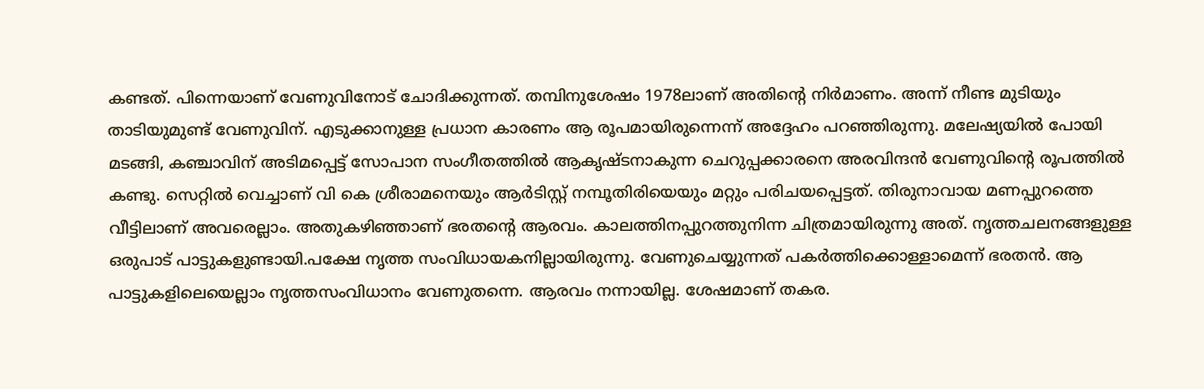കണ്ടത്. പിന്നെയാണ് വേണുവിനോട് ചോദിക്കുന്നത്. തമ്പിനുശേഷം 1978ലാണ് അതിന്റെ നിർമാണം. അന്ന് നീണ്ട മുടിയും താടിയുമുണ്ട് വേണുവിന്. എടുക്കാനുള്ള പ്രധാന കാരണം ആ രൂപമായിരുന്നെന്ന് അദ്ദേഹം പറഞ്ഞിരുന്നു. മലേഷ്യയിൽ പോയി മടങ്ങി, കഞ്ചാവിന് അടിമപ്പെട്ട് സോപാന സംഗീതത്തിൽ ആകൃഷ്ടനാകുന്ന ചെറുപ്പക്കാരനെ അരവിന്ദൻ വേണുവിന്റെ രൂപത്തിൽ കണ്ടു. സെറ്റിൽ വെച്ചാണ് വി കെ ശ്രീരാമനെയും ആർടിസ്റ്റ് നമ്പൂതിരിയെയും മറ്റും പരിചയപ്പെട്ടത്. തിരുനാവായ മണപ്പുറത്തെ വീട്ടിലാണ് അവരെല്ലാം. അതുകഴിഞ്ഞാണ് ഭരതന്റെ ആരവം. കാലത്തിനപ്പുറത്തുനിന്ന ചിത്രമായിരുന്നു അത്. നൃത്തചലനങ്ങളുള്ള ഒരുപാട് പാട്ടുകളുണ്ടായി.പക്ഷേ നൃത്ത സംവിധായകനില്ലായിരുന്നു. വേണുചെയ്യുന്നത് പകർത്തിക്കൊള്ളാമെന്ന് ഭരതൻ. ആ പാട്ടുകളിലെയെല്ലാം നൃത്തസംവിധാനം വേണുതന്നെ. ആരവം നന്നായില്ല. ശേഷമാണ് തകര.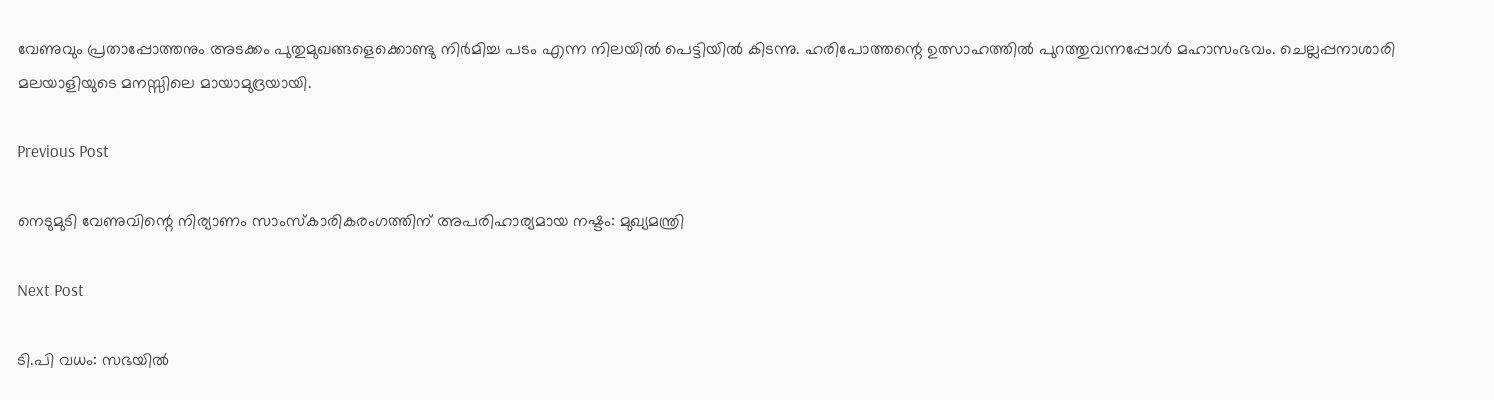വേണുവും പ്രതാപ്പോത്തനും അടക്കം പുതുമുഖങ്ങളെക്കൊണ്ടു നിർമിച്ച പടം എന്ന നിലയിൽ പെട്ടിയിൽ കിടന്നു. ഹരിപോത്തന്റെ ഉത്സാഹത്തിൽ പുറത്തുവന്നപ്പോൾ മഹാസംഭവം. ചെല്ലപ്പനാശാരി മലയാളിയുടെ മനസ്സിലെ മായാമുദ്രയായി.

Previous Post

നെടുമുടി വേണുവിന്റെ നിര്യാണം സാംസ്‌കാരികരംഗത്തിന് അപരിഹാര്യമായ നഷ്ടം: മുഖ്യമന്ത്രി

Next Post

ടി.പി വധം: സഭയില്‍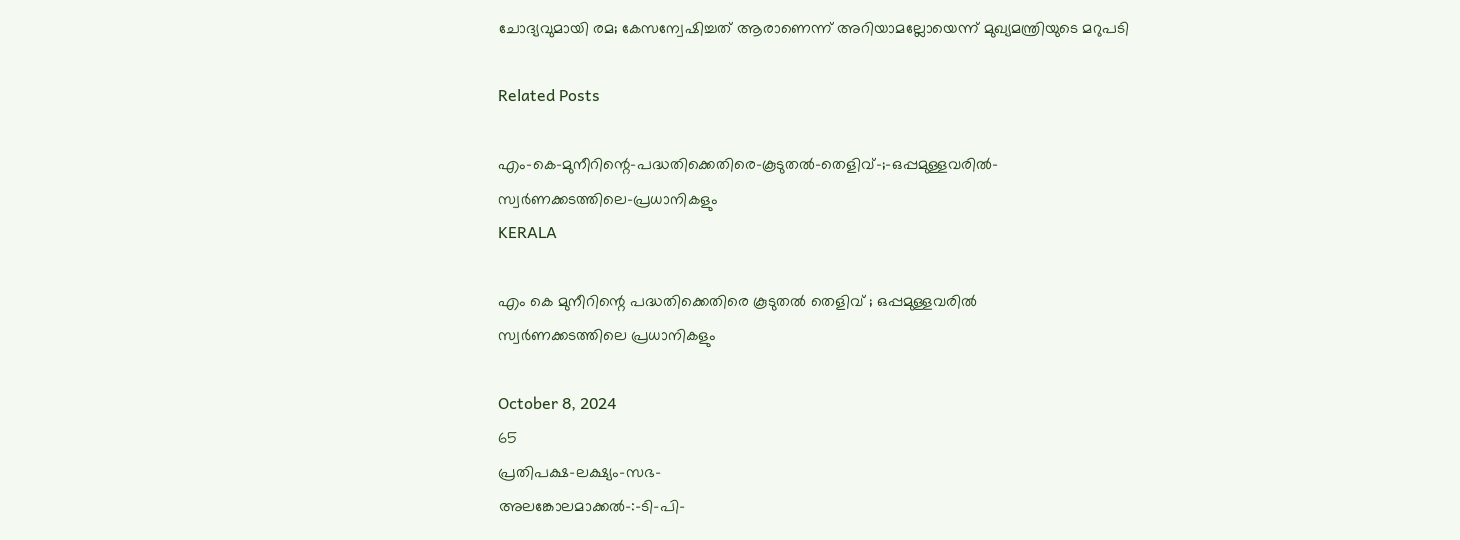ചോദ്യവുമായി രമ; കേസന്വേഷിച്ചത് ആരാണെന്ന് അറിയാമല്ലോയെന്ന് മുഖ്യമന്ത്രിയുടെ മറുപടി

Related Posts

എം-കെ-മുനീറിന്റെ-പദ്ധതിക്കെതിരെ-കൂടുതൽ-തെളിവ്‌-;-ഒപ്പമുള്ളവരിൽ-
സ്വർണക്കടത്തിലെ-പ്രധാനികളും
KERALA

എം കെ മുനീറിന്റെ പദ്ധതിക്കെതിരെ കൂടുതൽ തെളിവ്‌ ; ഒപ്പമുള്ളവരിൽ
സ്വർണക്കടത്തിലെ പ്രധാനികളും

October 8, 2024
65
പ്രതിപക്ഷ-ലക്ഷ്യം-സഭ-
അലങ്കോലമാക്കൽ-:-ടി-പി-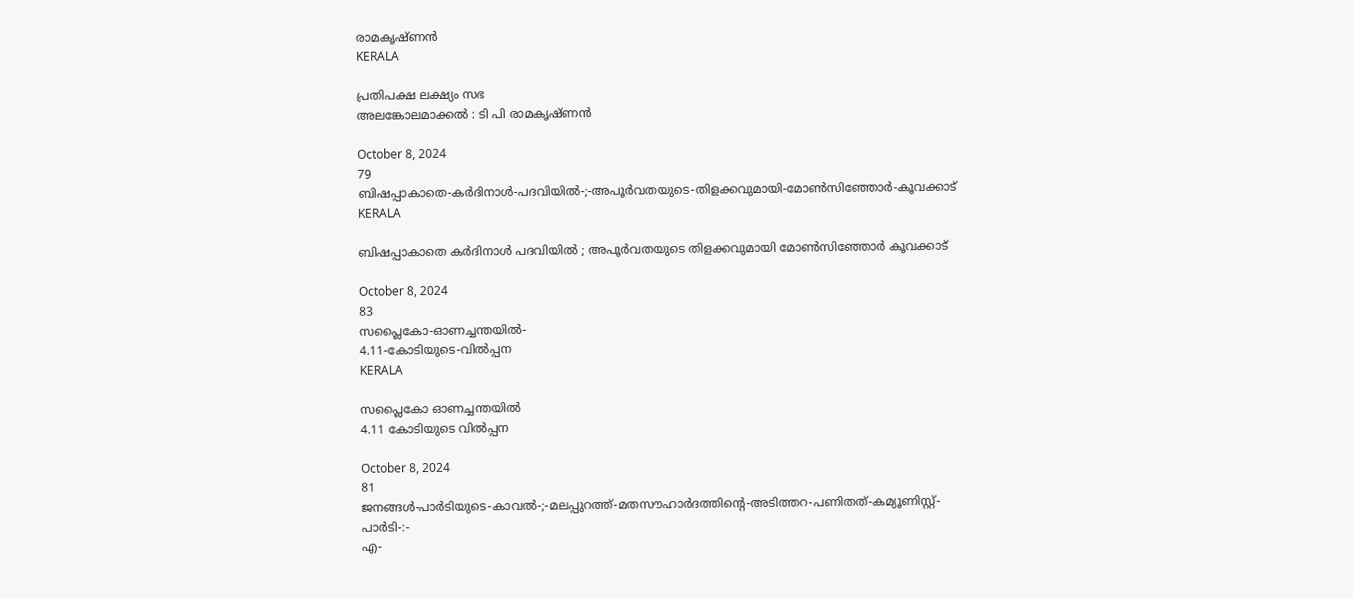രാമകൃഷ്‌ണൻ
KERALA

പ്രതിപക്ഷ ലക്ഷ്യം സഭ
അലങ്കോലമാക്കൽ : ടി പി രാമകൃഷ്‌ണൻ

October 8, 2024
79
ബിഷപ്പാകാതെ-കർദിനാൾ-പദവിയിൽ-;-അപൂർവതയുടെ-തിളക്കവുമായി-മോൺസിഞ്ഞോർ-കൂവക്കാട്‌
KERALA

ബിഷപ്പാകാതെ കർദിനാൾ പദവിയിൽ ; അപൂർവതയുടെ തിളക്കവുമായി മോൺസിഞ്ഞോർ കൂവക്കാട്‌

October 8, 2024
83
സപ്ലൈകോ-ഓണച്ചന്തയിൽ-
4.11-കോടിയുടെ-വിൽപ്പന
KERALA

സപ്ലൈകോ ഓണച്ചന്തയിൽ
4.11 കോടിയുടെ വിൽപ്പന

October 8, 2024
81
ജനങ്ങൾ-പാർടിയുടെ-കാവൽ-;-മലപ്പുറത്ത്-മതസൗഹാർദത്തിന്റെ-അടിത്തറ-പണിതത്-കമ്യൂണിസ്റ്റ്-പാർടി-:-
എ-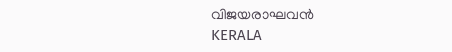വിജയരാഘവൻ
KERALA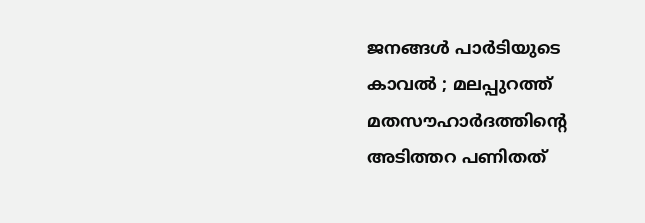ജനങ്ങൾ പാർടിയുടെ കാവൽ ; മലപ്പുറത്ത് മതസൗഹാർദത്തിന്റെ അടിത്തറ പണിതത്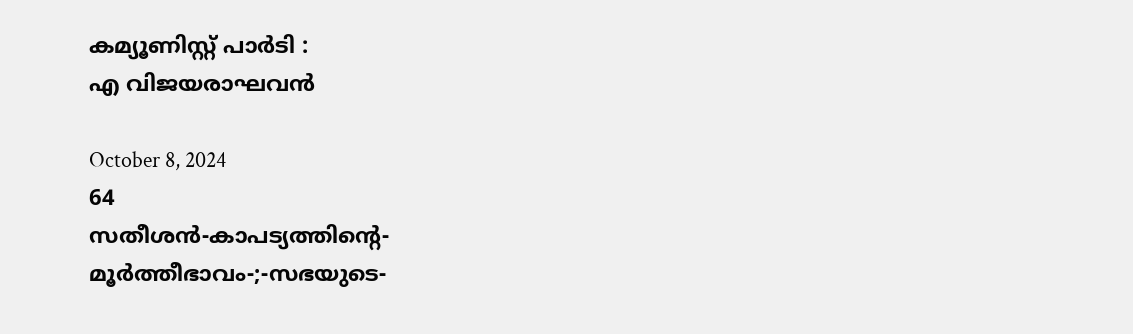കമ്യൂണിസ്റ്റ് പാർടി :
എ വിജയരാഘവൻ

October 8, 2024
64
സതീശൻ-കാപട്യത്തിന്റെ-
മൂർത്തീഭാവം-;-സഭയുടെ-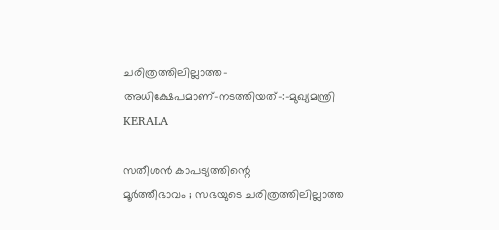ചരിത്രത്തിലില്ലാത്ത-അധിക്ഷേപമാണ്‌-നടത്തിയത്‌-:-മുഖ്യമന്ത്രി
KERALA

സതീശൻ കാപട്യത്തിന്റെ
മൂർത്തീഭാവം ; സഭയുടെ ചരിത്രത്തിലില്ലാത്ത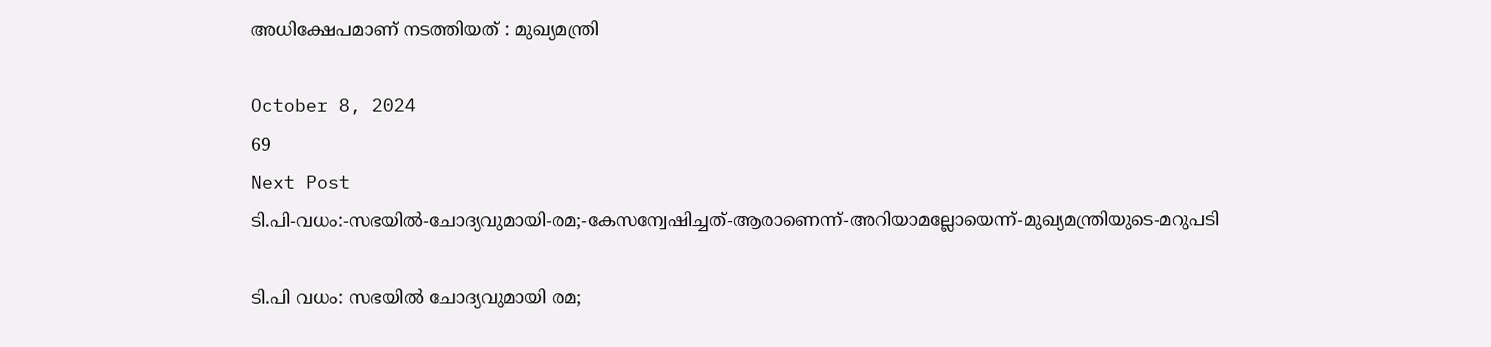അധിക്ഷേപമാണ്‌ നടത്തിയത്‌ : മുഖ്യമന്ത്രി

October 8, 2024
69
Next Post
ടി.പി-വധം:-സഭയില്‍-ചോദ്യവുമായി-രമ;-കേസന്വേഷിച്ചത്-ആരാണെന്ന്-അറിയാമല്ലോയെന്ന്-മുഖ്യമന്ത്രിയുടെ-മറുപടി

ടി.പി വധം: സഭയില്‍ ചോദ്യവുമായി രമ;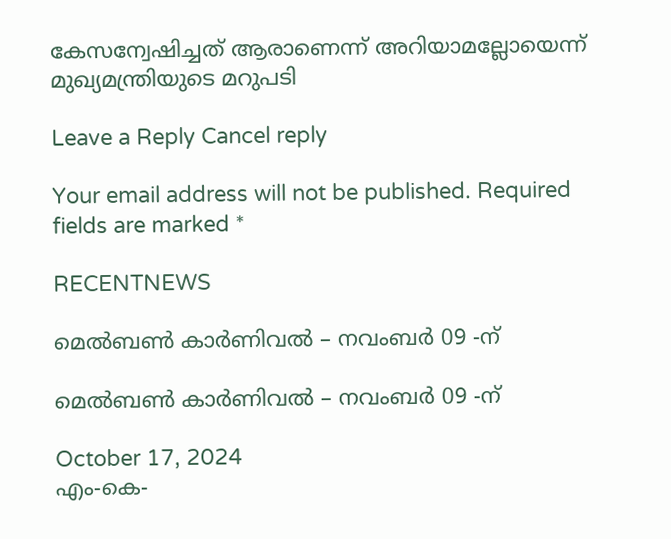കേസന്വേഷിച്ചത് ആരാണെന്ന് അറിയാമല്ലോയെന്ന് മുഖ്യമന്ത്രിയുടെ മറുപടി

Leave a Reply Cancel reply

Your email address will not be published. Required fields are marked *

RECENTNEWS

മെൽബൺ കാർണിവൽ – നവംബർ 09 -ന്

മെൽബൺ കാർണിവൽ – നവംബർ 09 -ന്

October 17, 2024
എം-കെ-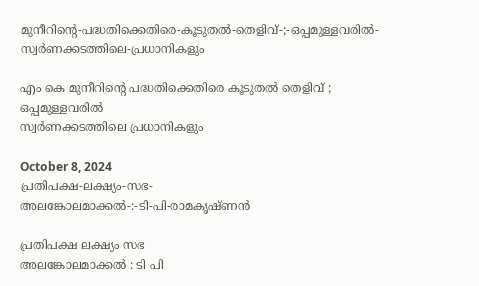മുനീറിന്റെ-പദ്ധതിക്കെതിരെ-കൂടുതൽ-തെളിവ്‌-;-ഒപ്പമുള്ളവരിൽ-
സ്വർണക്കടത്തിലെ-പ്രധാനികളും

എം കെ മുനീറിന്റെ പദ്ധതിക്കെതിരെ കൂടുതൽ തെളിവ്‌ ; ഒപ്പമുള്ളവരിൽ
സ്വർണക്കടത്തിലെ പ്രധാനികളും

October 8, 2024
പ്രതിപക്ഷ-ലക്ഷ്യം-സഭ-
അലങ്കോലമാക്കൽ-:-ടി-പി-രാമകൃഷ്‌ണൻ

പ്രതിപക്ഷ ലക്ഷ്യം സഭ
അലങ്കോലമാക്കൽ : ടി പി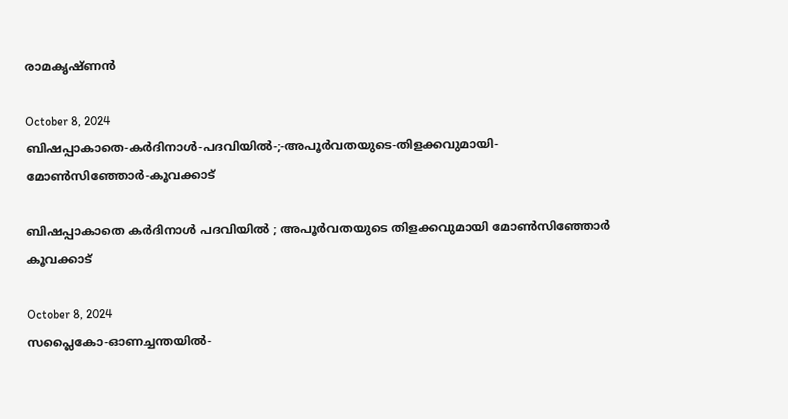രാമകൃഷ്‌ണൻ

October 8, 2024
ബിഷപ്പാകാതെ-കർദിനാൾ-പദവിയിൽ-;-അപൂർവതയുടെ-തിളക്കവുമായി-മോൺസിഞ്ഞോർ-കൂവക്കാട്‌

ബിഷപ്പാകാതെ കർദിനാൾ പദവിയിൽ ; അപൂർവതയുടെ തിളക്കവുമായി മോൺസിഞ്ഞോർ കൂവക്കാട്‌

October 8, 2024
സപ്ലൈകോ-ഓണച്ചന്തയിൽ-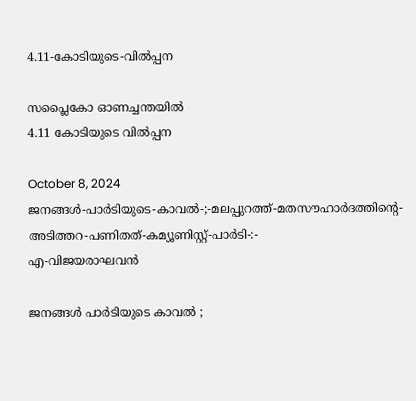4.11-കോടിയുടെ-വിൽപ്പന

സപ്ലൈകോ ഓണച്ചന്തയിൽ
4.11 കോടിയുടെ വിൽപ്പന

October 8, 2024
ജനങ്ങൾ-പാർടിയുടെ-കാവൽ-;-മലപ്പുറത്ത്-മതസൗഹാർദത്തിന്റെ-അടിത്തറ-പണിതത്-കമ്യൂണിസ്റ്റ്-പാർടി-:-
എ-വിജയരാഘവൻ

ജനങ്ങൾ പാർടിയുടെ കാവൽ ;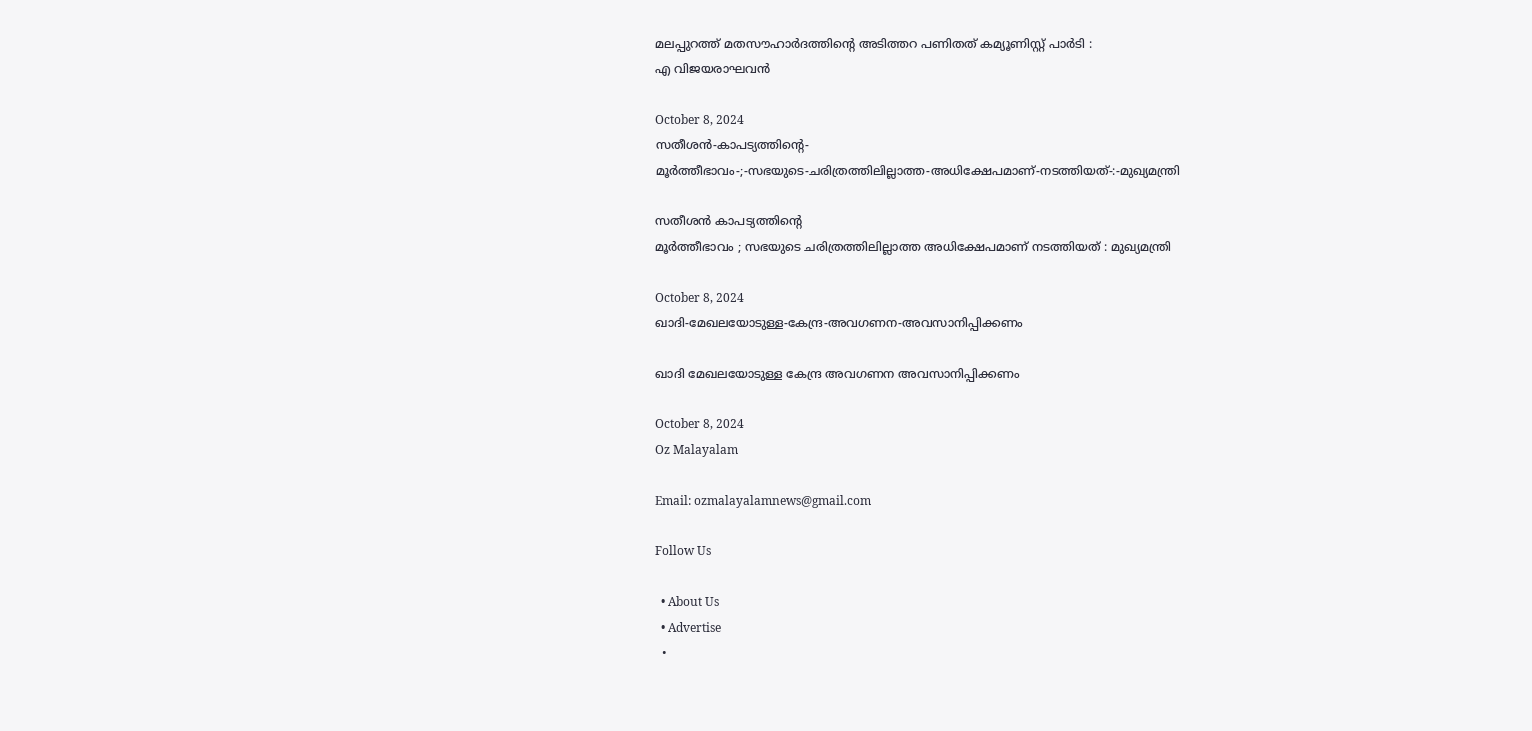മലപ്പുറത്ത് മതസൗഹാർദത്തിന്റെ അടിത്തറ പണിതത് കമ്യൂണിസ്റ്റ് പാർടി :
എ വിജയരാഘവൻ

October 8, 2024
സതീശൻ-കാപട്യത്തിന്റെ-
മൂർത്തീഭാവം-;-സഭയുടെ-ചരിത്രത്തിലില്ലാത്ത-അധിക്ഷേപമാണ്‌-നടത്തിയത്‌-:-മുഖ്യമന്ത്രി

സതീശൻ കാപട്യത്തിന്റെ
മൂർത്തീഭാവം ; സഭയുടെ ചരിത്രത്തിലില്ലാത്ത അധിക്ഷേപമാണ്‌ നടത്തിയത്‌ : മുഖ്യമന്ത്രി

October 8, 2024
ഖാദി-മേഖലയോടുള്ള-കേന്ദ്ര-അവഗണന-അവസാനിപ്പിക്കണം

ഖാദി മേഖലയോടുള്ള കേന്ദ്ര അവഗണന അവസാനിപ്പിക്കണം

October 8, 2024
Oz Malayalam

Email: ozmalayalamnews@gmail.com

Follow Us

  • About Us
  • Advertise
  •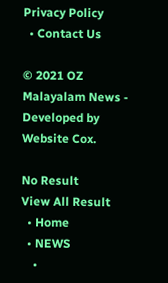Privacy Policy
  • Contact Us

© 2021 OZ Malayalam News - Developed by Website Cox.

No Result
View All Result
  • Home
  • NEWS
    •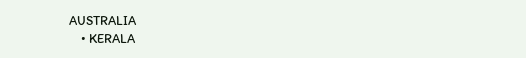AUSTRALIA
    • KERALA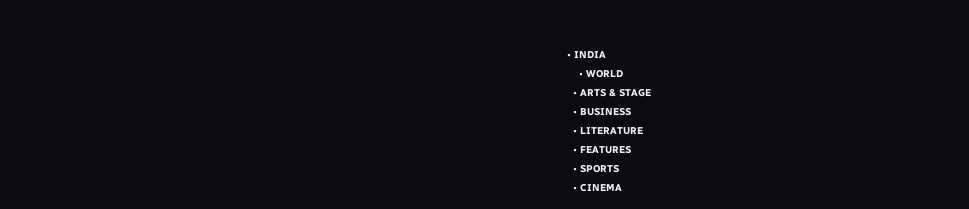• INDIA
    • WORLD
  • ARTS & STAGE
  • BUSINESS
  • LITERATURE
  • FEATURES
  • SPORTS
  • CINEMA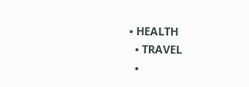• HEALTH
  • TRAVEL
  •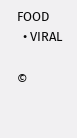FOOD
  • VIRAL

©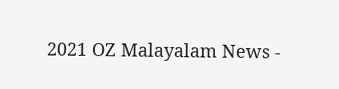2021 OZ Malayalam News -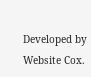Developed by Website Cox.